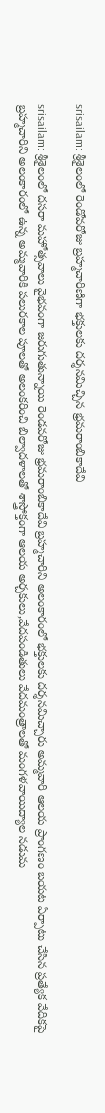srisailam: శ్రీశైలంలో రెండోవరోజు బ్రహ్మచారిణిగా భక్తులకు దర్శనమిచ్చిన భ్రమరాంబికాదేవి

srisailam: శ్రీశైలంలో దసరా మహోత్సవాలు వైభవంగా జరుగుతున్నాయి రెండవరోజు భ్రమరాంబికాదేవి బ్రహ్మచారిని అలంకారంలో భక్తులకు దర్శనమిచ్చారు అమ్మవారి ఆలయ ప్రాంగణం బయట ఏర్పాటు చేసిన ప్రత్యేక వేదికపై బ్రహ్మచారిని అలంకారంలో ఉన్న అమ్మవారికి పలురకాల పూలతో అలంకరించి బిల్వాదళాలతో శాస్త్రోక్తంగా ఆలయ అర్చకులు,వేదపండితులు వేదమంత్రాలతో మంగళవాయిద్యాల నడుమ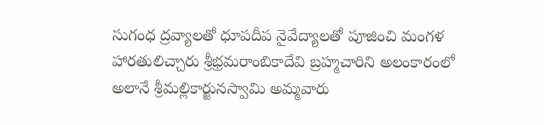సుగంధ ద్రవ్యాలతో ధూపదీప నైవేద్యాలతో పూజించి మంగళ హారతులిచ్చారు శ్రీభ్రమరాంబికాదేవి బ్రహ్మచారిని అలంకారంలో అలానే శ్రీమల్లికార్జునస్వామి అమ్మవారు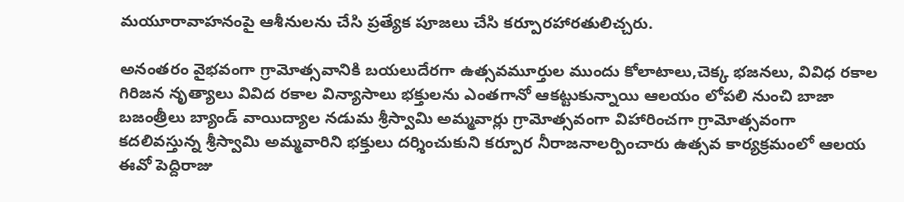మయూరావాహనంపై ఆశీనులను చేసి ప్రత్యేక పూజలు చేసి కర్పూరహారతులిచ్చరు.

అనంతరం వైభవంగా గ్రామోత్సవానికి బయలుదేరగా ఉత్సవమూర్తుల ముందు కోలాటాలు,చెక్క భజనలు, వివిధ రకాల గిరిజన నృత్యాలు వివిద రకాల విన్యాసాలు భక్తులను ఎంతగానో ఆకట్టుకున్నాయి ఆలయం లోపలి నుంచి బాజా బజంత్రీలు బ్యాండ్ వాయిద్యాల నడుమ‌ శ్రీస్వామి అమ్మవార్లు గ్రామోత్సవంగా విహారించగా గ్రామోత్సవంగా కదలివస్తున్న శ్రీస్వామి అమ్మవారిని భక్తులు దర్శించుకుని‌ కర్పూర నీరాజనాలర్పించారు ఉత్సవ కార్యక్రమంలో ఆలయ ఈవో పెద్దిరాజు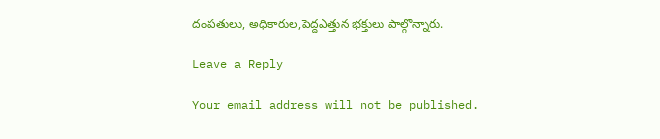దంపతులు, అధికారుల,పెద్దఎత్తున భక్తులు పాల్గొన్నారు.

Leave a Reply

Your email address will not be published.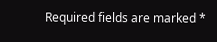Required fields are marked *